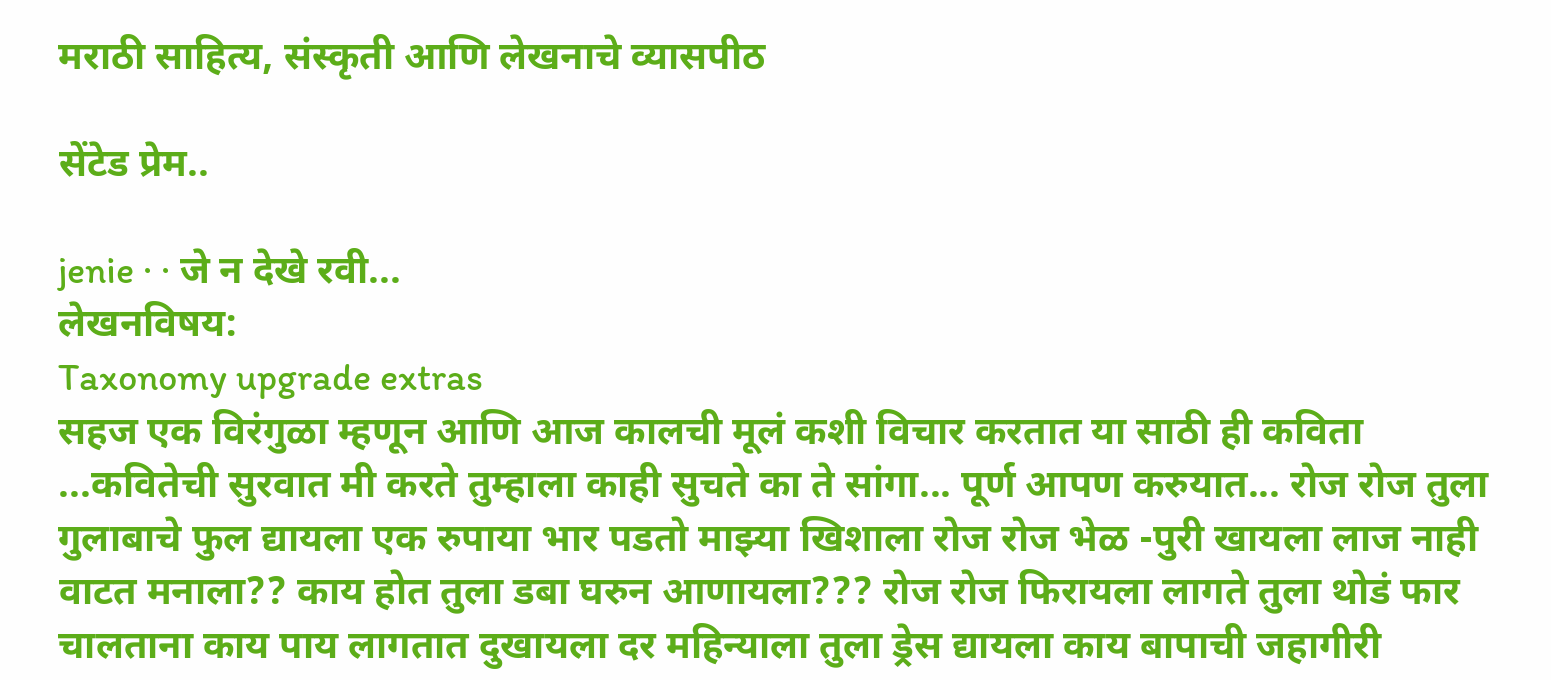मराठी साहित्य, संस्कृती आणि लेखनाचे व्यासपीठ

सेंटेड प्रेम..

jenie · · जे न देखे रवी...
लेखनविषय:
Taxonomy upgrade extras
सहज एक विरंगुळा म्हणून आणि आज कालची मूलं कशी विचार करतात या साठी ही कविता ...कवितेची सुरवात मी करते तुम्हाला काही सुचते का ते सांगा... पूर्ण आपण करुयात... रोज रोज तुला गुलाबाचे फुल द्यायला एक रुपाया भार पडतो माझ्या खिशाला रोज रोज भेळ -पुरी खायला लाज नाही वाटत मनाला?? काय होत तुला डबा घरुन आणायला??? रोज रोज फिरायला लागते तुला थोडं फार चालताना काय पाय लागतात दुखायला दर महिन्याला तुला ड्रेस द्यायला काय बापाची जहागीरी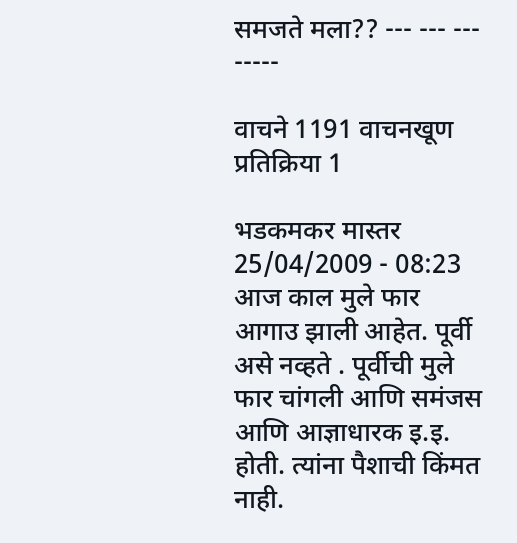समजते मला?? --- --- --- -----

वाचने 1191 वाचनखूण प्रतिक्रिया 1

भडकमकर मास्तर 25/04/2009 - 08:23
आज काल मुले फार आगाउ झाली आहेत. पूर्वी असे नव्हते . पूर्वीची मुले फार चांगली आणि समंजस आणि आज्ञाधारक इ.इ. होती. त्यांना पैशाची किंमत नाही.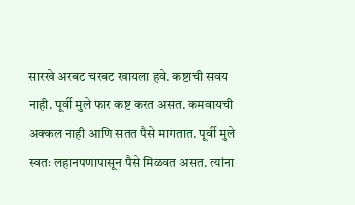सारखे अरबट चरबट खायला हवे. कष्टाची सवय नाही. पूर्वी मुले फार कष्ट करत असत. कमवायची अक्कल नाही आणि सतत पैसे मागतात. पूर्वी मुले स्वतः लहानपणापासून पैसे मिळवत असत. त्यांना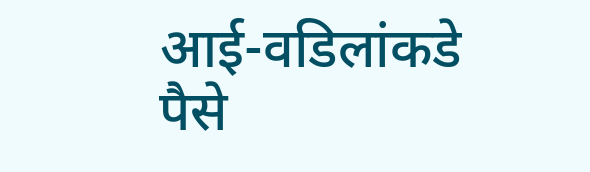आई-वडिलांकडे पैसे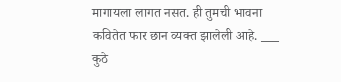मागायला लागत नसत. ही तुमची भावना कवितेत फार छान व्यक्त झालेली आहे. ___ कुठे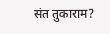संत तुकाराम?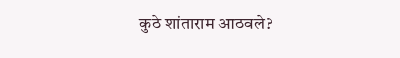कुठे शांताराम आठवले?